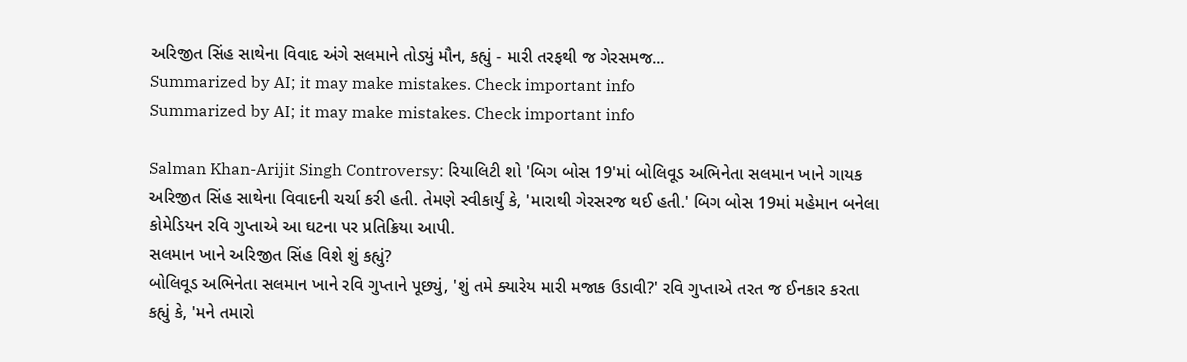અરિજીત સિંહ સાથેના વિવાદ અંગે સલમાને તોડ્યું મૌન, કહ્યું - મારી તરફથી જ ગેરસમજ...
Summarized by AI; it may make mistakes. Check important info
Summarized by AI; it may make mistakes. Check important info

Salman Khan-Arijit Singh Controversy: રિયાલિટી શો 'બિગ બોસ 19'માં બોલિવૂડ અભિનેતા સલમાન ખાને ગાયક અરિજીત સિંહ સાથેના વિવાદની ચર્ચા કરી હતી. તેમણે સ્વીકાર્યું કે, 'મારાથી ગેરસરજ થઈ હતી.' બિગ બોસ 19માં મહેમાન બનેલા કોમેડિયન રવિ ગુપ્તાએ આ ઘટના પર પ્રતિક્રિયા આપી.
સલમાન ખાને અરિજીત સિંહ વિશે શું કહ્યું?
બોલિવૂડ અભિનેતા સલમાન ખાને રવિ ગુપ્તાને પૂછ્યું, 'શું તમે ક્યારેય મારી મજાક ઉડાવી?' રવિ ગુપ્તાએ તરત જ ઈનકાર કરતા કહ્યું કે, 'મને તમારો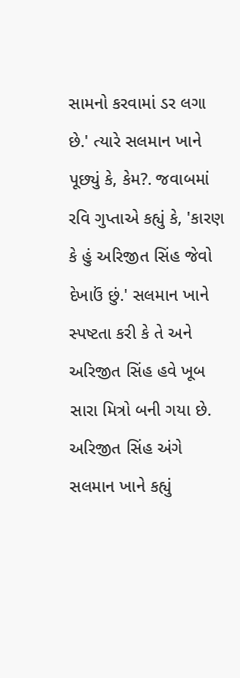સામનો કરવામાં ડર લગા છે.' ત્યારે સલમાન ખાને પૂછ્યું કે, કેમ?. જવાબમાં રવિ ગુપ્તાએ કહ્યું કે, 'કારણ કે હું અરિજીત સિંહ જેવો દેખાઉં છું.' સલમાન ખાને સ્પષ્ટતા કરી કે તે અને અરિજીત સિંહ હવે ખૂબ સારા મિત્રો બની ગયા છે.
અરિજીત સિંહ અંગે સલમાન ખાને કહ્યું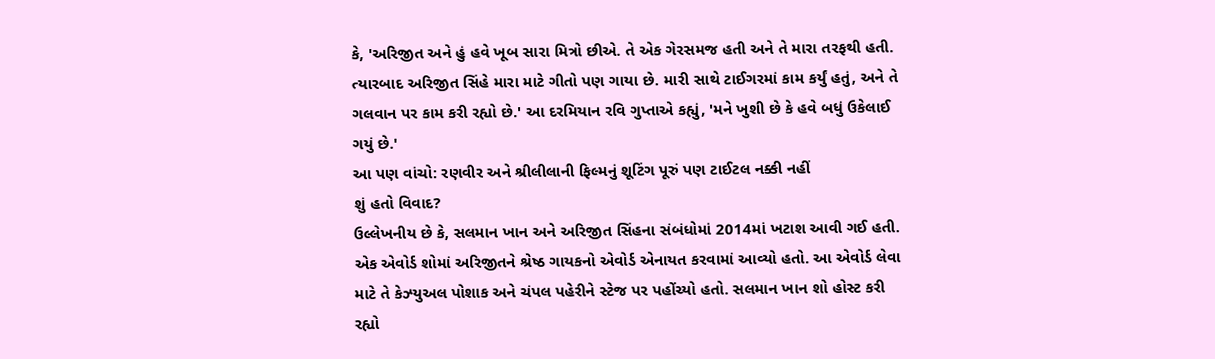કે, 'અરિજીત અને હું હવે ખૂબ સારા મિત્રો છીએ. તે એક ગેરસમજ હતી અને તે મારા તરફથી હતી. ત્યારબાદ અરિજીત સિંહે મારા માટે ગીતો પણ ગાયા છે. મારી સાથે ટાઈગરમાં કામ કર્યું હતું, અને તે ગલવાન પર કામ કરી રહ્યો છે.' આ દરમિયાન રવિ ગુપ્તાએ કહ્યું, 'મને ખુશી છે કે હવે બધું ઉકેલાઈ ગયું છે.'
આ પણ વાંચો: રણવીર અને શ્રીલીલાની ફિલ્મનું શૂટિંગ પૂરું પણ ટાઈટલ નક્કી નહીં
શું હતો વિવાદ?
ઉલ્લેખનીય છે કે, સલમાન ખાન અને અરિજીત સિંહના સંબંધોમાં 2014માં ખટાશ આવી ગઈ હતી. એક એવોર્ડ શોમાં અરિજીતને શ્રેષ્ઠ ગાયકનો એવોર્ડ એનાયત કરવામાં આવ્યો હતો. આ એવોર્ડ લેવા માટે તે કેઝ્યુઅલ પોશાક અને ચંપલ પહેરીને સ્ટેજ પર પહોંચ્યો હતો. સલમાન ખાન શો હોસ્ટ કરી રહ્યો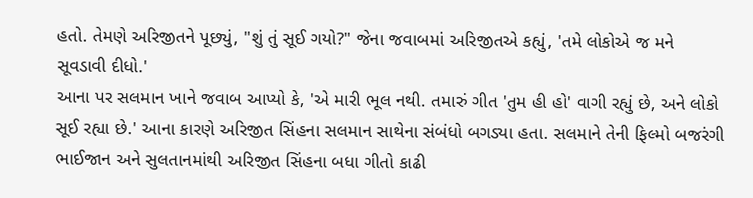હતો. તેમણે અરિજીતને પૂછ્યું, "શું તું સૂઈ ગયો?" જેના જવાબમાં અરિજીતએ કહ્યું, 'તમે લોકોએ જ મને સૂવડાવી દીધો.'
આના પર સલમાન ખાને જવાબ આપ્યો કે, 'એ મારી ભૂલ નથી. તમારું ગીત 'તુમ હી હો' વાગી રહ્યું છે, અને લોકો સૂઈ રહ્યા છે.' આના કારણે અરિજીત સિંહના સલમાન સાથેના સંબંધો બગડ્યા હતા. સલમાને તેની ફિલ્મો બજરંગી ભાઈજાન અને સુલતાનમાંથી અરિજીત સિંહના બધા ગીતો કાઢી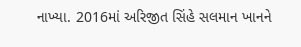નાખ્યા. 2016માં અરિજીત સિંહે સલમાન ખાનને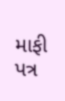માફી પત્ર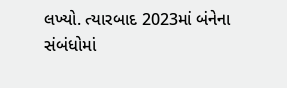લખ્યો. ત્યારબાદ 2023માં બંનેના સંબંધોમાં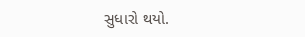સુધારો થયો.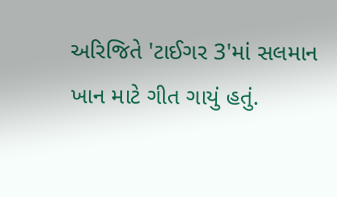અરિજિતે 'ટાઈગર 3'માં સલમાન ખાન માટે ગીત ગાયું હતું.